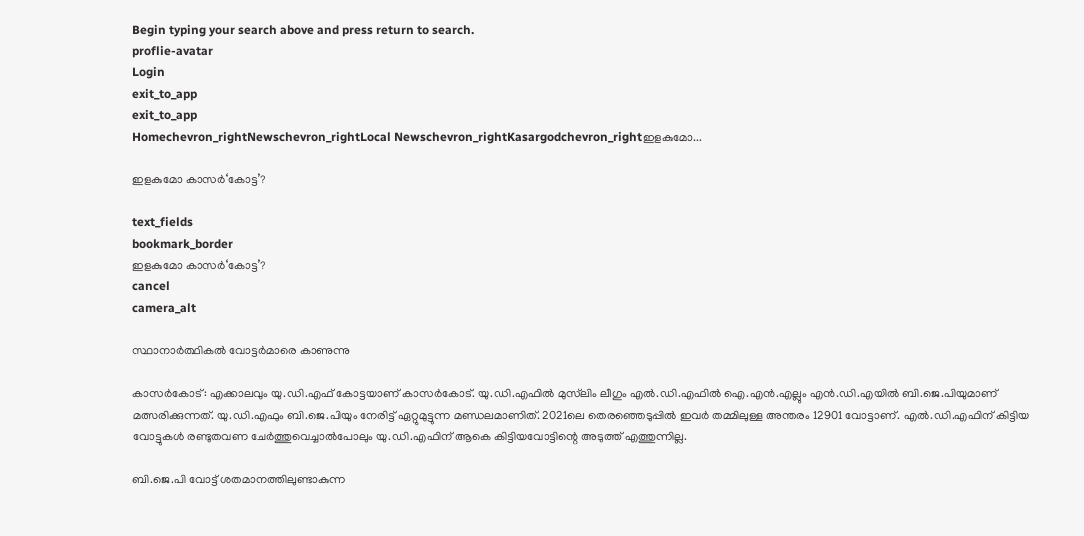Begin typing your search above and press return to search.
proflie-avatar
Login
exit_to_app
exit_to_app
Homechevron_rightNewschevron_rightLocal Newschevron_rightKasargodchevron_rightഇളകുമോ...

ഇളകുമോ കാസർ‘കോട്ട’?

text_fields
bookmark_border
ഇളകുമോ കാസർ‘കോട്ട’?
cancel
camera_alt

സ്ഥാനാർത്ഥികൽ വോട്ടർമാരെ കാണുന്നു

കാസർകോട്: എക്കാലവും യു.ഡി.എഫ് കോട്ടയാണ് കാസർകോട്. യു.ഡി.എഫിൽ മുസ്‍ലിം ലീഗും എൽ.ഡി.എഫിൽ ഐ.എൻ.എല്ലും എൻ.ഡി.എയിൽ ബി.ജെ.പിയുമാണ് മത്സരിക്കുന്നത്. യു.ഡി.എഫും ബി.ജെ.പിയും നേരിട്ട് ഏറ്റുമുട്ടുന്ന മണ്ഡലമാണിത്. 2021ലെ തെരഞ്ഞെടുപ്പിൽ ഇവർ തമ്മിലുള്ള അന്തരം 12901 വോട്ടാണ്. എൽ.ഡി.എഫിന് കിട്ടിയ വോട്ടുകൾ രണ്ടുതവണ ചേർത്തുവെച്ചാൽപോലും യു.ഡി.എഫിന് ആകെ കിട്ടിയവോട്ടിന്റെ അടുത്ത് എത്തുന്നില്ല.

ബി.ജെ.പി വോട്ട് ശതമാനത്തിലുണ്ടാകുന്ന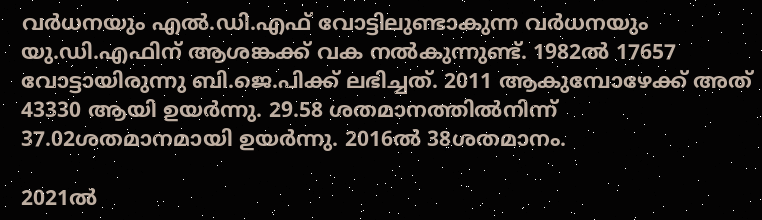വർധനയും എൽ.ഡി.എഫ് വോട്ടിലുണ്ടാകുന്ന വർധനയും യു.ഡി.എഫിന് ആശങ്കക്ക് വക നൽകുന്നുണ്ട്. 1982ൽ 17657 വോട്ടായിരുന്നു ബി.ജെ.പിക്ക് ലഭിച്ചത്. 2011 ആകുമ്പോഴേക്ക് അത് 43330 ആയി ഉയർന്നു. 29.58 ശതമാനത്തിൽനിന്ന് 37.02ശതമാനമായി ഉയർന്നു. 2016ൽ 38ശതമാനം.

2021ൽ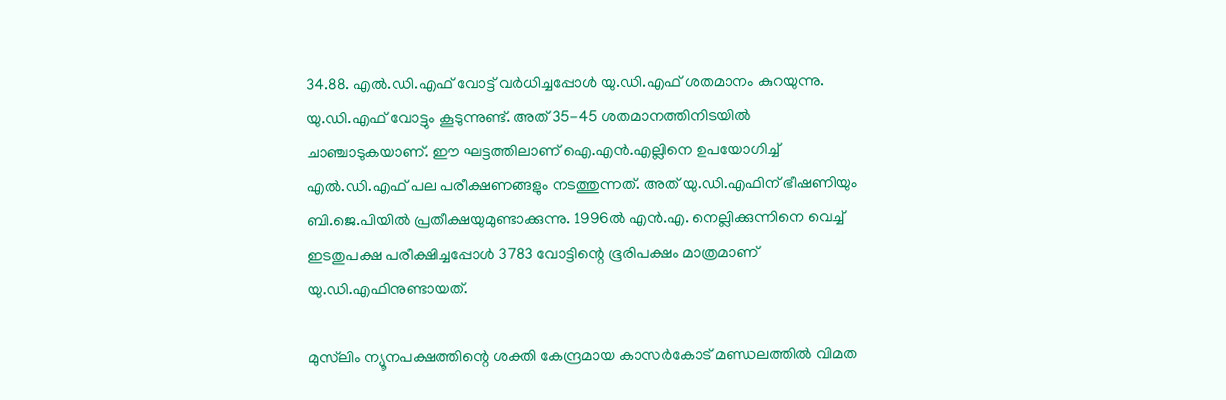34.88. എൽ.ഡി.എഫ് വോട്ട് വർധിച്ചപ്പോൾ യു.ഡി.എഫ് ശതമാനം കുറയുന്നു. യു.ഡി.എഫ് വോട്ടും കൂടുന്നുണ്ട്. അത് 35-45 ശതമാനത്തിനിടയിൽ ചാഞ്ചാടുകയാണ്. ഈ ഘട്ടത്തിലാണ് ഐ.എൻ.എല്ലിനെ ഉപയോഗിച്ച് എൽ.ഡി.എഫ് പല പരീക്ഷണങ്ങളും നടത്തുന്നത്. അത് യു.ഡി.എഫിന് ഭീഷണിയും ബി.ജെ.പിയിൽ പ്രതീക്ഷയുമുണ്ടാക്കുന്നു. 1996ൽ എൻ.എ. നെല്ലിക്കുന്നിനെ വെച്ച് ഇടതുപക്ഷ പരീക്ഷിച്ചപ്പോൾ 3783 വോട്ടിന്റെ ഭൂരിപക്ഷം മാത്രമാണ് യു.ഡി.എഫിനുണ്ടായത്.

മുസ്‍ലിം ന്യൂനപക്ഷത്തിന്റെ ശക്തി കേന്ദ്രമായ കാസർകോട് മണ്ഡലത്തിൽ വിമത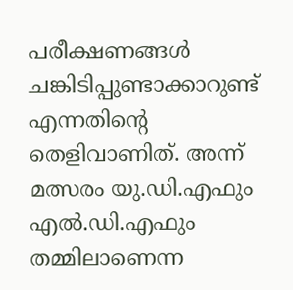പരീക്ഷണങ്ങൾ ചങ്കിടിപ്പുണ്ടാക്കാറുണ്ട് എന്നതിന്റെ തെളിവാണിത്. അന്ന് മത്സരം യു.ഡി.എഫും എൽ.ഡി.എഫും തമ്മിലാണെന്ന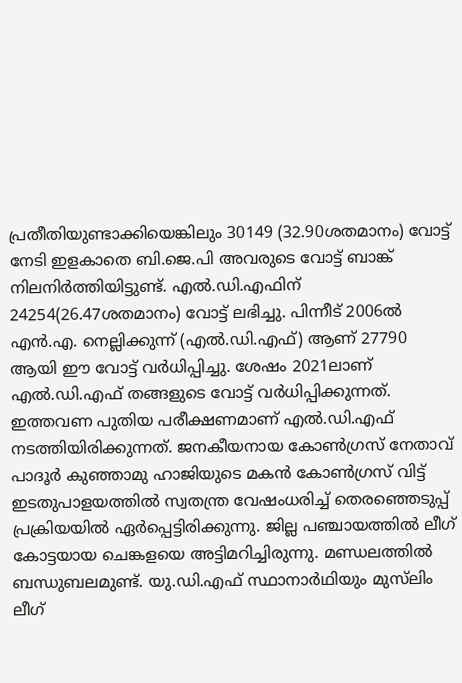പ്രതീതിയുണ്ടാക്കിയെങ്കിലും 30149 (32.90ശതമാനം) വോട്ട് നേടി ഇളകാതെ ബി.ജെ.പി അവരുടെ വോട്ട് ബാങ്ക് നിലനിർത്തിയിട്ടുണ്ട്. എൽ.ഡി.എഫിന് 24254(26.47ശതമാനം) വോട്ട് ലഭിച്ചു. പിന്നീട് 2006ൽ എൻ.എ. നെല്ലിക്കുന്ന് (എൽ.ഡി.എഫ്) ആണ് 27790 ആയി ഈ വോട്ട് വർധിപ്പിച്ചു. ശേഷം 2021ലാണ് എൽ.ഡി.എഫ് തങ്ങളുടെ വോട്ട് വർധിപ്പിക്കുന്നത്. ഇത്തവണ പുതിയ പരീക്ഷണമാണ് എൽ.ഡി.എഫ് നടത്തിയിരിക്കുന്നത്. ജനകീയനായ കോൺഗ്രസ് നേതാവ് പാദൂർ കുഞ്ഞാമു ഹാജിയുടെ മകൻ കോൺഗ്രസ് വിട്ട് ഇടതുപാളയത്തിൽ സ്വതന്ത്ര വേഷംധരിച്ച് തെരഞ്ഞെടുപ്പ് പ്രക്രിയയിൽ ഏർപ്പെട്ടിരിക്കുന്നു. ജില്ല പഞ്ചായത്തിൽ ലീഗ് കോട്ടയായ ചെങ്കളയെ അട്ടിമറിച്ചിരുന്നു. മണ്ഡലത്തിൽ ബന്ധുബലമുണ്ട്. യു.ഡി.എഫ് സ്ഥാനാർഥിയും മുസ്‍ലിം ലീഗ്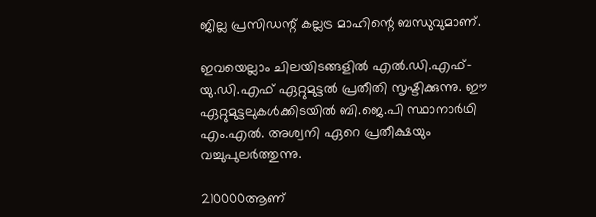ജില്ല പ്രസിഡന്റ് കല്ലട്ര മാഹിന്റെ ബന്ധുവുമാണ്.

ഇവയെല്ലാം ചിലയിടങ്ങളിൽ എൽ.ഡി.എഫ്- യു.ഡി.എഫ് ഏറ്റുമുട്ടൽ പ്രതീതി സൃഷ്ടിക്കുന്നു. ഈ ഏറ്റുമുട്ടലുകൾക്കിടയിൽ ബി.ജെ.പി സ്ഥാനാർഥി എം.എൽ. അശ്വനി ഏറെ പ്രതീക്ഷയും വച്ചുപുലർത്തുന്നു.

210000ആണ്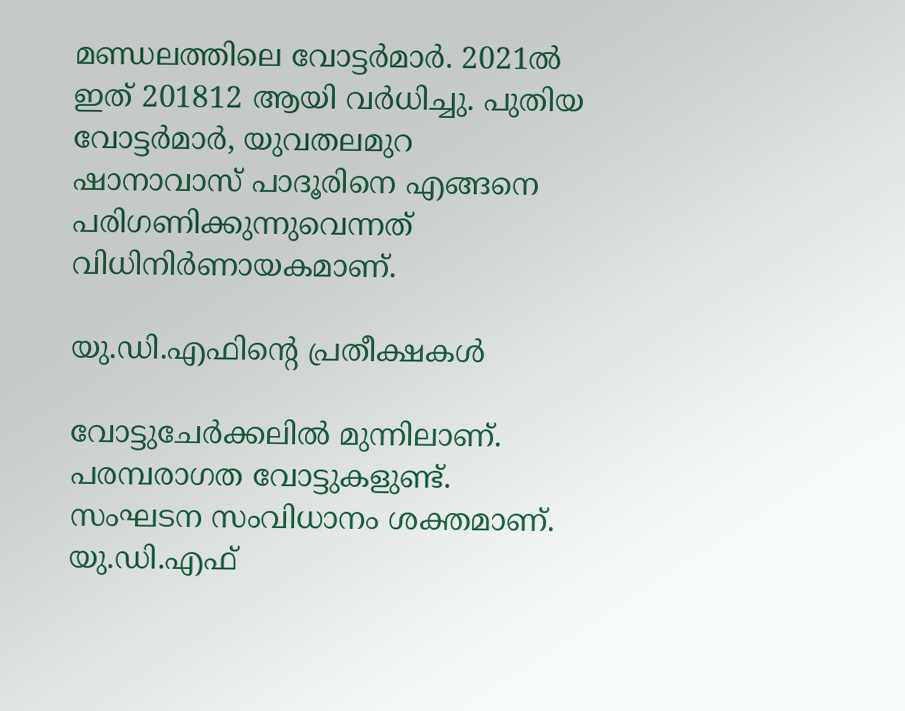മണ്ഡലത്തിലെ വോട്ടർമാർ. 2021ൽ ഇത് 201812 ആയി വർധിച്ചു. പുതിയ വോട്ടർമാർ, യുവതലമുറ ഷാനാവാസ് പാദൂരിനെ എങ്ങനെ പരിഗണിക്കുന്നുവെന്നത് വിധിനിർണായകമാണ്.

യു.ഡി.എഫിന്റെ പ്രതീക്ഷകൾ

വോട്ടുചേർക്കലിൽ മുന്നിലാണ്. പരമ്പരാഗത വോട്ടുകളുണ്ട്. സംഘടന സംവിധാനം ശക്തമാണ്. യു.ഡി.എഫ്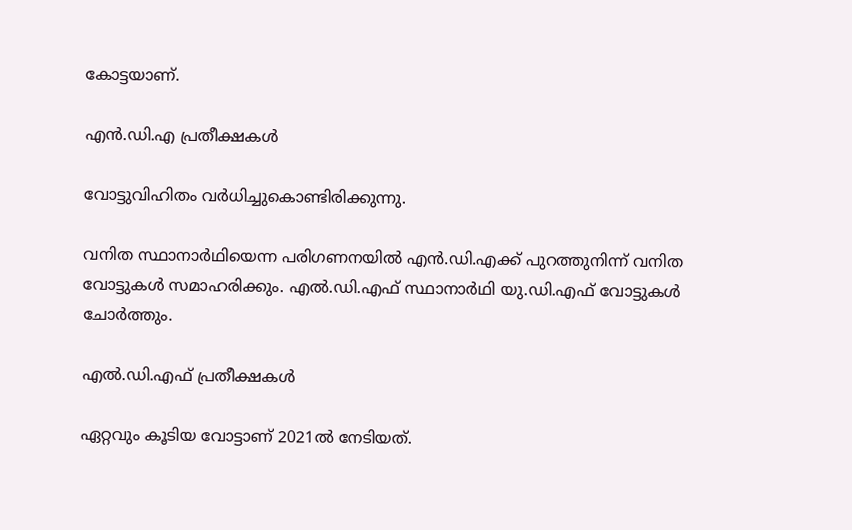കോട്ടയാണ്.

എൻ.ഡി.എ പ്രതീക്ഷകൾ

വോട്ടുവിഹിതം വർധിച്ചുകൊണ്ടിരിക്കുന്നു.

വനിത സ്ഥാനാർഥിയെന്ന പരിഗണനയിൽ എൻ.ഡി.എക്ക് പുറത്തുനിന്ന് വനിത വോട്ടുകൾ സമാഹരിക്കും. എൽ.ഡി.എഫ് സ്ഥാനാർഥി യു.ഡി.എഫ് വോട്ടുകൾ ചോർത്തും.

എൽ.ഡി.എഫ് പ്രതീക്ഷകൾ

ഏറ്റവും കൂടിയ വോട്ടാണ് 2021ൽ നേടിയത്.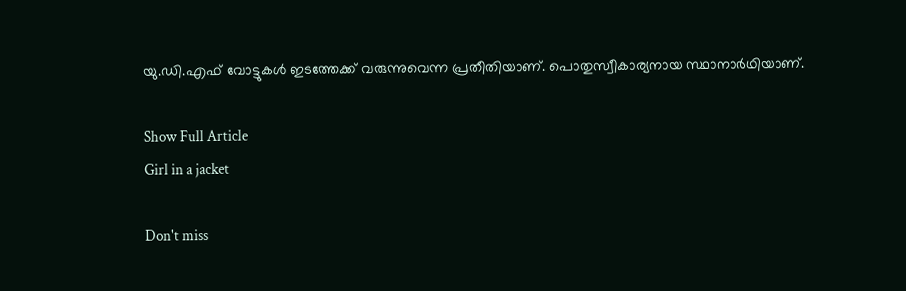യു.ഡി.എഫ് വോട്ടുകൾ ഇടത്തേക്ക് വരുന്നുവെന്ന പ്രതീതിയാണ്. പൊതുസ്വീകാര്യനായ സ്ഥാനാർഥിയാണ്.

Show Full Article
Girl in a jacket

Don't miss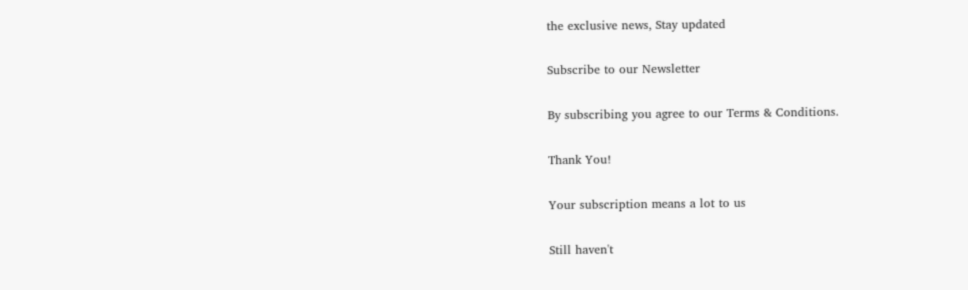the exclusive news, Stay updated

Subscribe to our Newsletter

By subscribing you agree to our Terms & Conditions.

Thank You!

Your subscription means a lot to us

Still haven't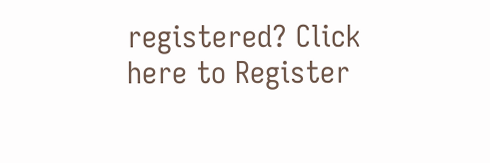registered? Click here to Register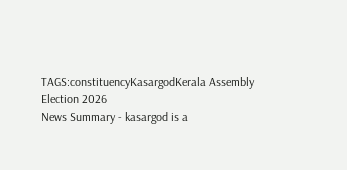TAGS:constituencyKasargodKerala Assembly Election 2026
News Summary - kasargod is a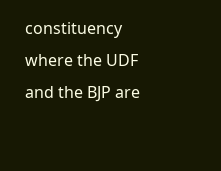constituency where the UDF and the BJP are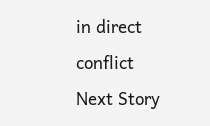in direct conflict
Next Story